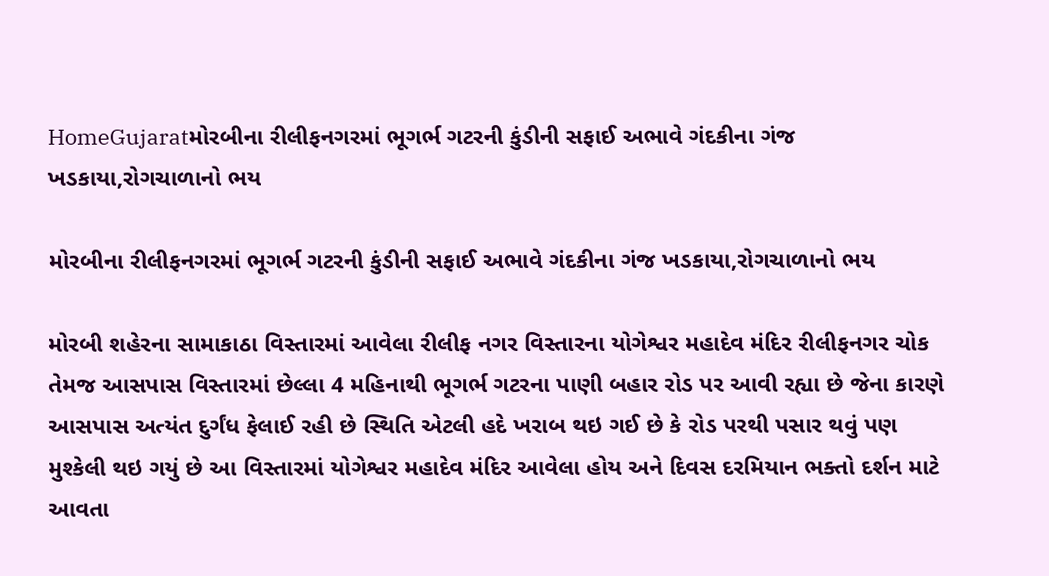HomeGujaratમોરબીના રીલીફનગરમાં ભૂગર્ભ ગટરની કુંડીની સફાઈ અભાવે ગંદકીના ગંજ ખડકાયા,રોગચાળાનો ભય

મોરબીના રીલીફનગરમાં ભૂગર્ભ ગટરની કુંડીની સફાઈ અભાવે ગંદકીના ગંજ ખડકાયા,રોગચાળાનો ભય

મોરબી શહેરના સામાકાઠા વિસ્તારમાં આવેલા રીલીફ નગર વિસ્તારના યોગેશ્વર મહાદેવ મંદિર રીલીફનગર ચોક તેમજ આસપાસ વિસ્તારમાં છેલ્લા 4 મહિનાથી ભૂગર્ભ ગટરના પાણી બહાર રોડ પર આવી રહ્યા છે જેના કારણે આસપાસ અત્યંત દુર્ગંધ ફેલાઈ રહી છે સ્થિતિ એટલી હદે ખરાબ થઇ ગઈ છે કે રોડ પરથી પસાર થવું પણ મુશ્કેલી થઇ ગયું છે આ વિસ્તારમાં યોગેશ્વર મહાદેવ મંદિર આવેલા હોય અને દિવસ દરમિયાન ભક્તો દર્શન માટે આવતા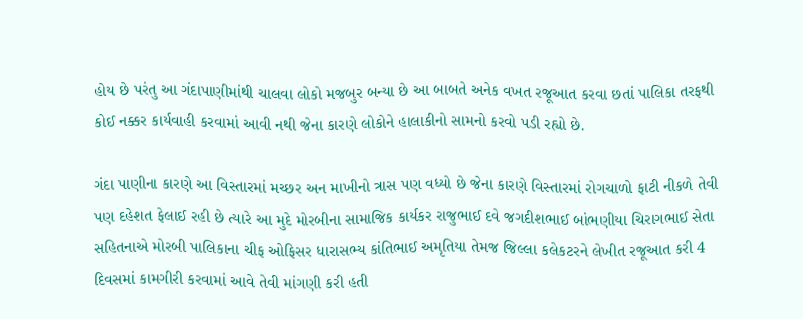હોય છે પરંતુ આ ગંદાપાણીમાંથી ચાલવા લોકો મજબુર બન્યા છે આ બાબતે અનેક વખત રજૂઆત કરવા છતાં પાલિકા તરફથી કોઈ નક્કર કાર્યવાહી કરવામાં આવી નથી જેના કારણે લોકોને હાલાકીનો સામનો કરવો પડી રહ્યો છે.

ગંદા પાણીના કારણે આ વિસ્તારમાં મચ્છર અન માખીનો ત્રાસ પણ વધ્યો છે જેના કારણે વિસ્તારમાં રોગચાળો ફાટી નીકળે તેવી પણ દહેશત ફેલાઈ રહી છે ત્યારે આ મુદે મોરબીના સામાજિક કાર્યકર રાજુભાઈ દવે જગદીશભાઈ બાંભણીયા ચિરાગભાઈ સેતા સહિતનાએ મોરબી પાલિકાના ચીફ ઓફિસર ધારાસભ્ય કાંતિભાઈ અમૃતિયા તેમજ જિલ્લા કલેકટરને લેખીત રજૂઆત કરી 4 દિવસમાં કામગીરી કરવામાં આવે તેવી માંગણી કરી હતી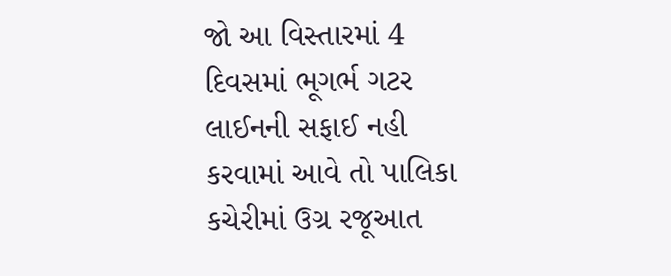જો આ વિસ્તારમાં 4 દિવસમાં ભૂગર્ભ ગટર લાઈનની સફાઈ નહી કરવામાં આવે તો પાલિકા કચેરીમાં ઉગ્ર રજૂઆત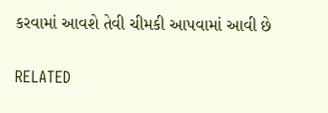કરવામાં આવશે તેવી ચીમકી આપવામાં આવી છે

RELATED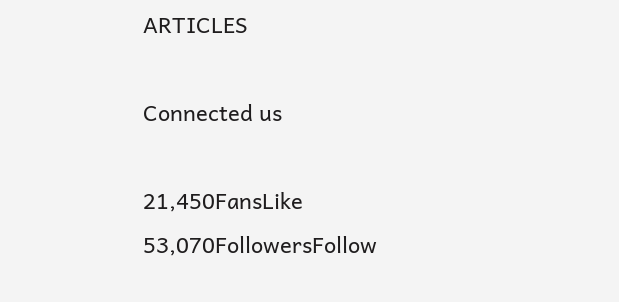ARTICLES

Connected us

21,450FansLike
53,070FollowersFollow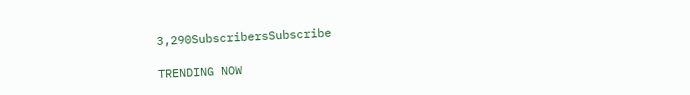3,290SubscribersSubscribe

TRENDING NOW